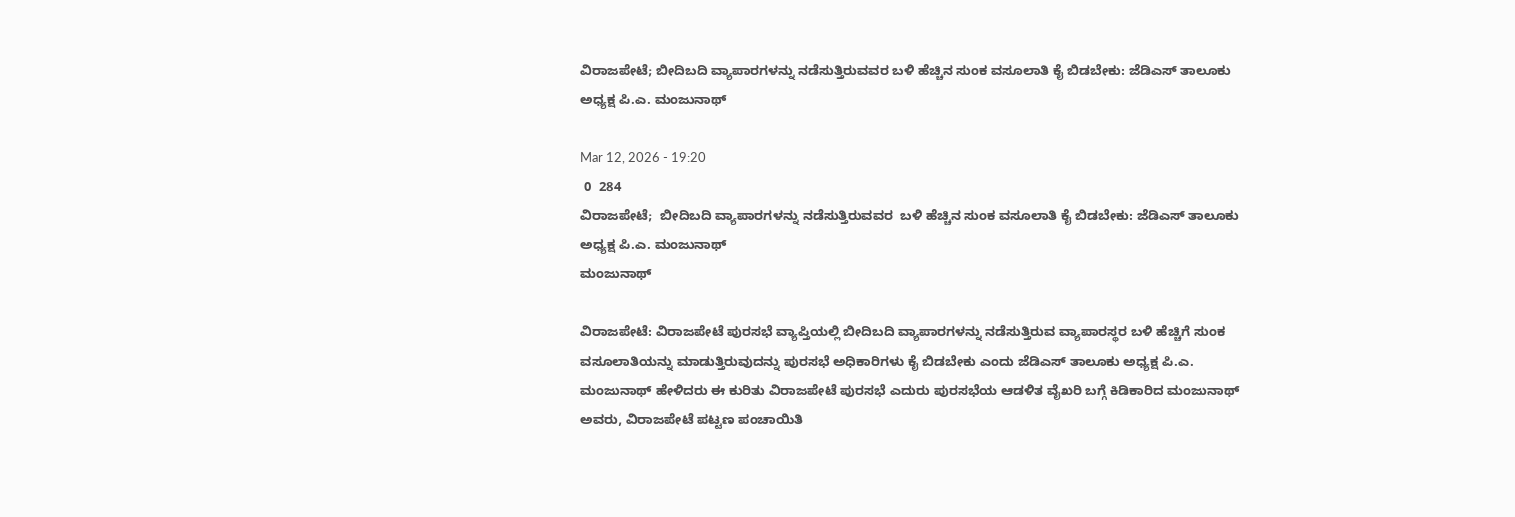ವಿರಾಜಪೇಟೆ; ಬೀದಿಬದಿ ವ್ಯಾಪಾರಗಳನ್ನು ನಡೆಸುತ್ತಿರುವವರ ಬಳಿ ಹೆಚ್ಚಿನ ಸುಂಕ ವಸೂಲಾತಿ ಕೈ ಬಿಡಬೇಕು: ಜೆಡಿಎಸ್ ತಾಲೂಕು ಅಧ್ಯಕ್ಷ ಪಿ.ಎ. ಮಂಜುನಾಥ್

Mar 12, 2026 - 19:20
 0  284
ವಿರಾಜಪೇಟೆ;  ಬೀದಿಬದಿ ವ್ಯಾಪಾರಗಳನ್ನು ನಡೆಸುತ್ತಿರುವವರ  ಬಳಿ ಹೆಚ್ಚಿನ ಸುಂಕ ವಸೂಲಾತಿ ಕೈ ಬಿಡಬೇಕು: ಜೆಡಿಎಸ್ ತಾಲೂಕು ಅಧ್ಯಕ್ಷ ಪಿ.ಎ. ಮಂಜುನಾಥ್
ಮಂಜುನಾಥ್

ವಿರಾಜಪೇಟೆ: ವಿರಾಜಪೇಟೆ ಪುರಸಭೆ ವ್ಯಾಪ್ತಿಯಲ್ಲಿ ಬೀದಿಬದಿ ವ್ಯಾಪಾರಗಳನ್ನು ನಡೆಸುತ್ತಿರುವ ವ್ಯಾಪಾರಸ್ಥರ ಬಳಿ ಹೆಚ್ಚಿಗೆ ಸುಂಕ ವಸೂಲಾತಿಯನ್ನು ಮಾಡುತ್ತಿರುವುದನ್ನು ಪುರಸಭೆ ಅಧಿಕಾರಿಗಳು ಕೈ ಬಿಡಬೇಕು ಎಂದು ಜೆಡಿಎಸ್ ತಾಲೂಕು ಅಧ್ಯಕ್ಷ ಪಿ.ಎ. ಮಂಜುನಾಥ್ ಹೇಳಿದರು ಈ ಕುರಿತು ವಿರಾಜಪೇಟೆ ಪುರಸಭೆ ಎದುರು ಪುರಸಭೆಯ ಆಡಳಿತ ವೈಖರಿ ಬಗ್ಗೆ ಕಿಡಿಕಾರಿದ ಮಂಜುನಾಥ್ ಅವರು, ವಿರಾಜಪೇಟೆ ಪಟ್ಟಣ ಪಂಚಾಯಿತಿ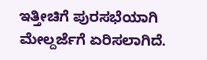ಇತ್ತೀಚಿಗೆ ಪುರಸಭೆಯಾಗಿ ಮೇಲ್ದರ್ಜೆಗೆ ಏರಿಸಲಾಗಿದೆ.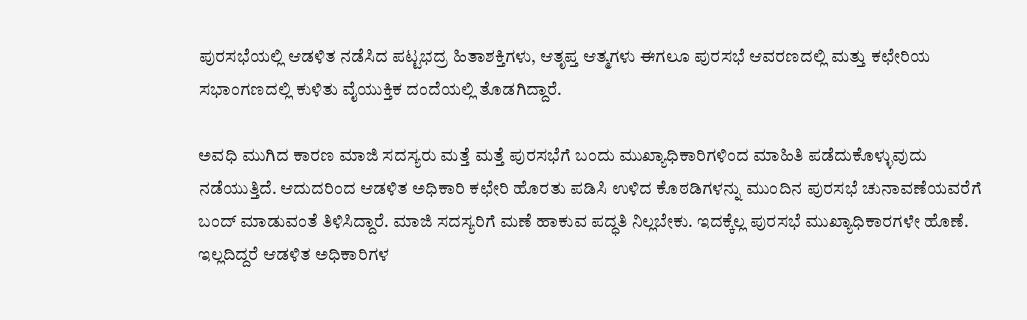ಪುರಸಭೆಯಲ್ಲಿ ಆಡಳಿತ ನಡೆಸಿದ ಪಟ್ಟಭದ್ರ ಹಿತಾಶಕ್ತಿಗಳು, ಆತೃಪ್ತ ಆತ್ಮಗಳು ಈಗಲೂ ಪುರಸಭೆ ಆವರಣದಲ್ಲಿ ಮತ್ತು ಕಛೇರಿಯ ಸಭಾಂಗಣದಲ್ಲಿ ಕುಳಿತು ವೈಯುಕ್ತಿಕ ದಂದೆಯಲ್ಲಿ ತೊಡಗಿದ್ದಾರೆ.

ಅವಧಿ ಮುಗಿದ ಕಾರಣ ಮಾಜಿ ಸದಸ್ಯರು ಮತ್ತೆ ಮತ್ತೆ ಪುರಸಭೆಗೆ ಬಂದು ಮುಖ್ಯಾಧಿಕಾರಿಗಳಿಂದ ಮಾಹಿತಿ ಪಡೆದುಕೊಳ್ಳುವುದು ನಡೆಯುತ್ತಿದೆ. ಆದುದರಿಂದ ಆಡಳಿತ ಅಧಿಕಾರಿ ಕಛೇರಿ ಹೊರತು ಪಡಿಸಿ ಉಳಿದ ಕೊಠಡಿಗಳನ್ನು ಮುಂದಿನ ಪುರಸಭೆ ಚುನಾವಣೆಯವರೆಗೆ ಬಂದ್ ಮಾಡುವಂತೆ ತಿಳಿಸಿದ್ದಾರೆ. ಮಾಜಿ ಸದಸ್ಯರಿಗೆ ಮಣೆ ಹಾಕುವ ಪದ್ಧತಿ ನಿಲ್ಲಬೇಕು. ಇದಕ್ಕೆಲ್ಲ ಪುರಸಭೆ ಮುಖ್ಯಾಧಿಕಾರಗಳೇ ಹೊಣೆ. ಇಲ್ಲದಿದ್ದರೆ ಆಡಳಿತ ಅಧಿಕಾರಿಗಳ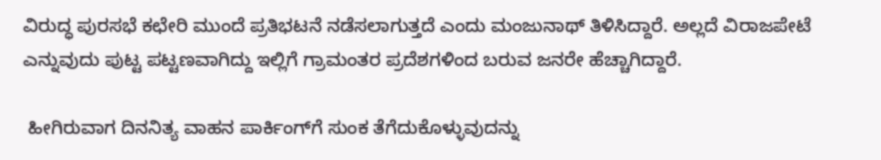ವಿರುದ್ಧ ಪುರಸಭೆ ಕಛೇರಿ ಮುಂದೆ ಪ್ರತಿಭಟನೆ ನಡೆಸಲಾಗುತ್ತದೆ ಎಂದು ಮಂಜುನಾಥ್ ತಿಳಿಸಿದ್ದಾರೆ. ಅಲ್ಲದೆ ವಿರಾಜಪೇಟೆ ಎನ್ನುವುದು ಪುಟ್ಟ ಪಟ್ಟಣವಾಗಿದ್ದು ಇಲ್ಲಿಗೆ ಗ್ರಾಮಂತರ ಪ್ರದೆಶಗಳಿಂದ ಬರುವ ಜನರೇ ಹೆಚ್ಚಾಗಿದ್ದಾರೆ.

 ಹೀಗಿರುವಾಗ ದಿನನಿತ್ಯ ವಾಹನ ಪಾರ್ಕಿಂಗ್‌ಗೆ ಸುಂಕ ತೆಗೆದುಕೊಳ್ಳುವುದನ್ನು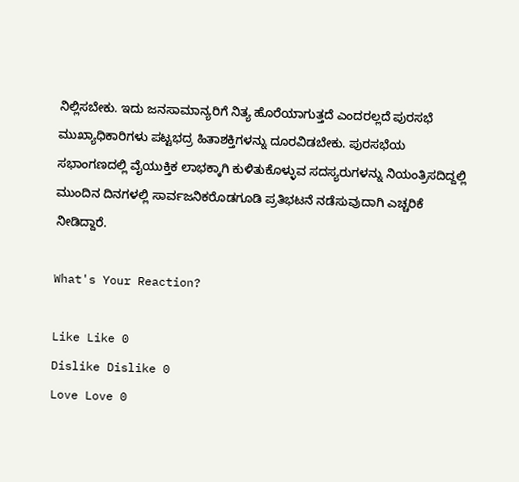ನಿಲ್ಲಿಸಬೇಕು. ಇದು ಜನಸಾಮಾನ್ಯರಿಗೆ ನಿತ್ಯ ಹೊರೆಯಾಗುತ್ತದೆ ಎಂದರಲ್ಲದೆ ಪುರಸಭೆ ಮುಖ್ಯಾಧಿಕಾರಿಗಳು ಪಟ್ಟಭದ್ರ ಹಿತಾಶಕ್ತಿಗಳನ್ನು ದೂರವಿಡಬೇಕು. ಪುರಸಭೆಯ ಸಭಾಂಗಣದಲ್ಲಿ ವೈಯುಕ್ತಿಕ ಲಾಭಕ್ಕಾಗಿ ಕುಳಿತುಕೊಳ್ಳುವ ಸದಸ್ಯರುಗಳನ್ನು ನಿಯಂತ್ರಿಸದಿದ್ದಲ್ಲಿ ಮುಂದಿನ ದಿನಗಳಲ್ಲಿ ಸಾರ್ವಜನಿಕರೊಡಗೂಡಿ ಪ್ರತಿಭಟನೆ ನಡೆಸುವುದಾಗಿ ಎಚ್ಚರಿಕೆ ನೀಡಿದ್ದಾರೆ.

What's Your Reaction?

Like Like 0
Dislike Dislike 0
Love Love 0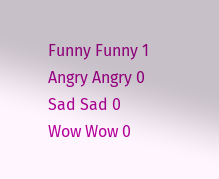Funny Funny 1
Angry Angry 0
Sad Sad 0
Wow Wow 0